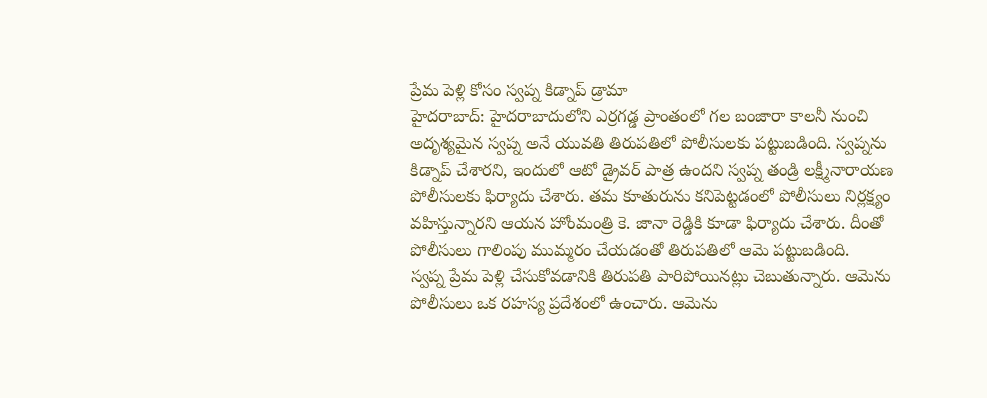ప్రేమ పెళ్లి కోసం స్వప్న కిడ్నాప్ డ్రామా
హైదరాబాద్: హైదరాబాదులోని ఎర్రగడ్డ ప్రాంతంలో గల బంజారా కాలనీ నుంచి అదృశ్యమైన స్వప్న అనే యువతి తిరుపతిలో పోలీసులకు పట్టుబడింది. స్వప్నను కిడ్నాప్ చేశారని, ఇందులో ఆటో డ్రైవర్ పాత్ర ఉందని స్వప్న తండ్రి లక్ష్మీనారాయణ పోలీసులకు ఫిర్యాదు చేశారు. తమ కూతురును కనిపెట్టడంలో పోలీసులు నిర్లక్ష్యం వహిస్తున్నారని ఆయన హోంమంత్రి కె. జానా రెడ్డికి కూడా ఫిర్యాదు చేశారు. దీంతో పోలీసులు గాలింపు ముమ్మరం చేయడంతో తిరుపతిలో ఆమె పట్టుబడింది.
స్వప్న ప్రేమ పెళ్లి చేసుకోవడానికి తిరుపతి పారిపోయినట్లు చెబుతున్నారు. ఆమెను పోలీసులు ఒక రహస్య ప్రదేశంలో ఉంచారు. ఆమెను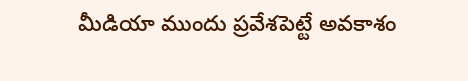మీడియా ముందు ప్రవేశపెట్టే అవకాశం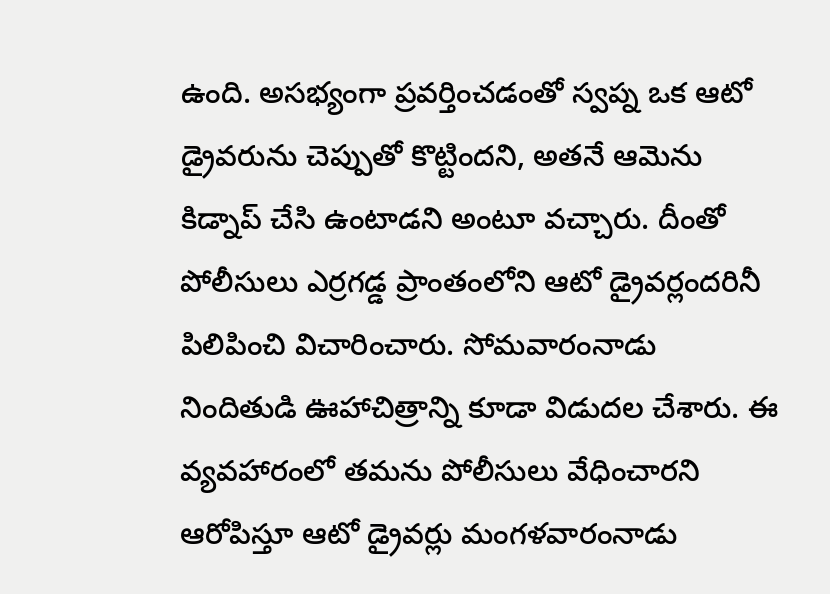ఉంది. అసభ్యంగా ప్రవర్తించడంతో స్వప్న ఒక ఆటో డ్రైవరును చెప్పుతో కొట్టిందని, అతనే ఆమెను కిడ్నాప్ చేసి ఉంటాడని అంటూ వచ్చారు. దీంతో పోలీసులు ఎర్రగడ్డ ప్రాంతంలోని ఆటో డ్రైవర్లందరినీ పిలిపించి విచారించారు. సోమవారంనాడు నిందితుడి ఊహాచిత్రాన్ని కూడా విడుదల చేశారు. ఈ వ్యవహారంలో తమను పోలీసులు వేధించారని ఆరోపిస్తూ ఆటో డ్రైవర్లు మంగళవారంనాడు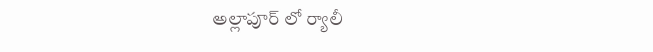అల్లాపూర్ లో ర్యాలీ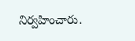నిర్వహించారు.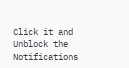Click it and Unblock the Notifications